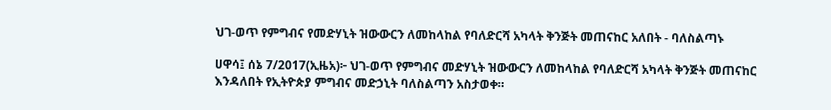ህገ-ወጥ የምግብና የመድሃኒት ዝውውርን ለመከላከል የባለድርሻ አካላት ቅንጅት መጠናከር አለበት - ባለስልጣኑ

ሀዋሳ፤ ሰኔ 7/2017(ኢዜአ)፦ ህገ-ወጥ የምግብና መድሃኒት ዝውውርን ለመከላከል የባለድርሻ አካላት ቅንጅት መጠናከር እንዳለበት የኢትዮጵያ ምግብና መድኃኒት ባለስልጣን አስታወቀ።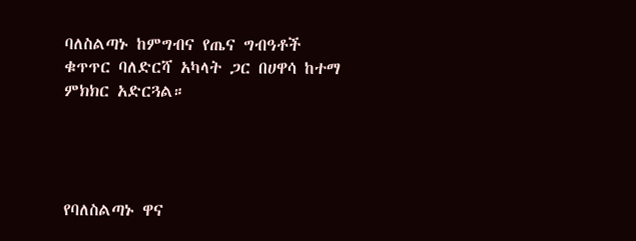ባለስልጣኑ ከምግብና የጤና ግብዓቶች ቁጥጥር ባለድርሻ አካላት ጋር በሀዋሳ ከተማ ምክክር አድርጓል።




የባለስልጣኑ ዋና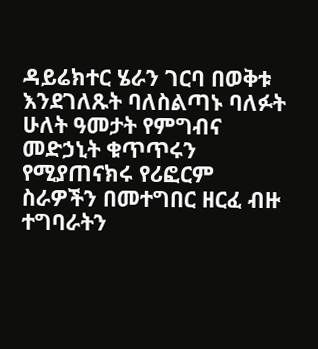ዳይሬክተር ሄራን ገርባ በወቅቱ እንደገለጹት ባለስልጣኑ ባለፉት ሁለት ዓመታት የምግብና መድኃኒት ቁጥጥሩን የሚያጠናክሩ የሪፎርም ስራዎችን በመተግበር ዘርፈ ብዙ ተግባራትን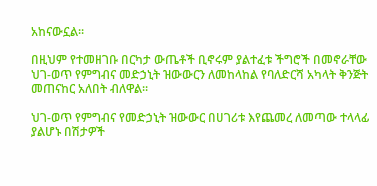አከናውኗል።

በዚህም የተመዘገቡ በርካታ ውጤቶች ቢኖሩም ያልተፈቱ ችግሮች በመኖራቸው ህገ-ወጥ የምግብና መድኃኒት ዝውውርን ለመከላከል የባለድርሻ አካላት ቅንጅት መጠናከር አለበት ብለዋል።

ህገ-ወጥ የምግብና የመድኃኒት ዝውውር በሀገሪቱ እየጨመረ ለመጣው ተላላፊ ያልሆኑ በሽታዎች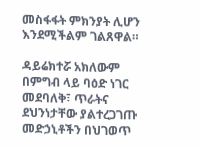መስፋፋት ምክንያት ሊሆን እንደሚችልም ገልጸዋል።

ዳይሬክተሯ አክለውም በምግብ ላይ ባዕድ ነገር መደባለቅ፣ ጥራትና ደህንነታቸው ያልተረጋገጡ መድኃኒቶችን በህገወጥ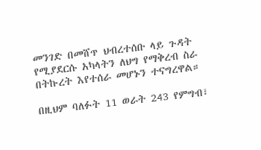መንገድ በመሸጥ ህብረተሰቡ ላይ ጉዳት የሚያደርሱ አካላትን ለህግ የማቅረብ ስራ በትኩረት እየተሰራ መሆኑን ተናግረዋል።

በዚህም ባለፉት 11 ወራት 243 የምግብ፣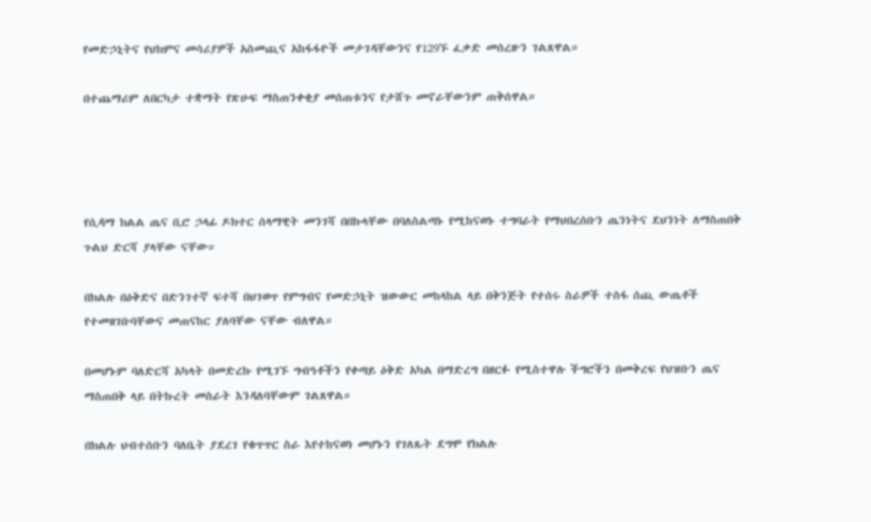የመድኃኒትና የህክምና መሳሪያዎች አስመጪና አከፋፋዮች መታገዳቸውንና የ129ኙ ፈቃድ መሰረዙን ገልጸዋል።

በተጨማሪም ለበርካታ ተቋማት የጽሁፍ ማስጠንቀቂያ መሰጠቱንና የታሸጉ መኖራቸውንም ጠቅሰዋል።




የሲዳማ ክልል ጤና ቢሮ ኃላፊ ዶክተር ሰላማዊት መንገሻ በበኩላቸው በባለስልጣኑ የሚከናወኑ ተግባራት የማህበረሰቡን ጤንነትና ደህንነት ለማስጠበቅ ጉልህ ድርሻ ያላቸው ናቸው።

በክልሉ በዕቅድና በድንገተኛ ፍተሻ በህገወጥ የምግብና የመድኃኒት ዝውውር መከላከል ላይ በቅንጅት የተሰሩ ስራዎች ተስፋ ሰጪ ውጤቶች የተመዘገቡባቸውና መጠናከር ያለባቸው ናቸው ብለዋል።

በመሆኑም ባለድርሻ አካላት በመድረኩ የሚገኙ ግብዓቶችን የቀጣይ ዕቅድ አካል በማድረግ በዘርፉ የሚስተዋሉ ችግሮችን በመቅረፍ የህዝቡን ጤና ማስጠበቅ ላይ በትኩረት መስራት እንዳለባቸውም ገልጸዋል።

በክልሉ ህብተሰቡን ባለቤት ያደረገ የቁጥጥር ስራ እየተከናወነ መሆኑን የገለጹት ደግሞ የክልሉ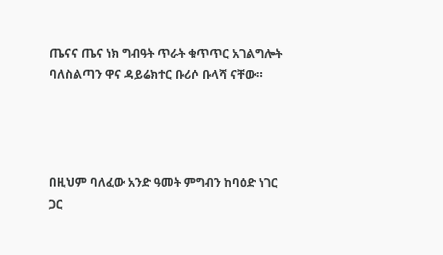ጤናና ጤና ነክ ግብዓት ጥራት ቁጥጥር አገልግሎት ባለስልጣን ዋና ዳይሬክተር ቡሪሶ ቡላሻ ናቸው።




በዚህም ባለፈው አንድ ዓመት ምግብን ከባዕድ ነገር ጋር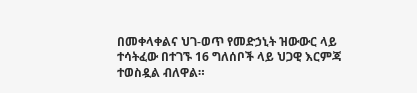በመቀላቀልና ህገ-ወጥ የመድኃኒት ዝውውር ላይ ተሳትፈው በተገኙ 16 ግለሰቦች ላይ ህጋዊ እርምጃ ተወስዷል ብለዋል።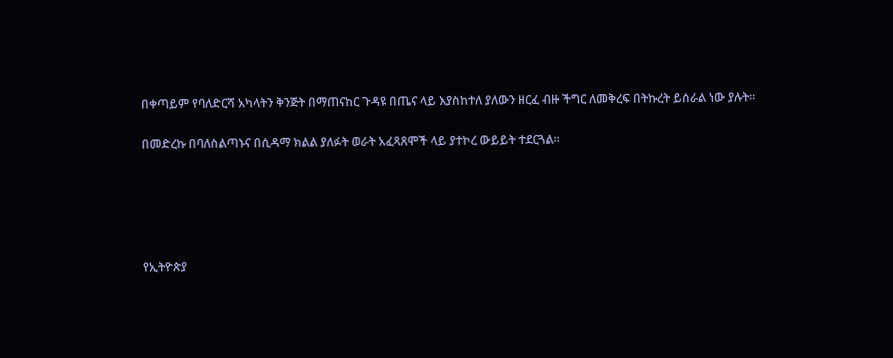በቀጣይም የባለድርሻ አካላትን ቅንጅት በማጠናከር ጉዳዩ በጤና ላይ እያስከተለ ያለውን ዘርፈ ብዙ ችግር ለመቅረፍ በትኩረት ይሰራል ነው ያሉት።

በመድረኩ በባለስልጣኑና በሲዳማ ክልል ያለፉት ወራት አፈጻጸሞች ላይ ያተኮረ ውይይት ተደርጓል።





የኢትዮጵያ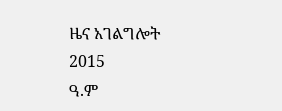ዜና አገልግሎት
2015
ዓ.ም